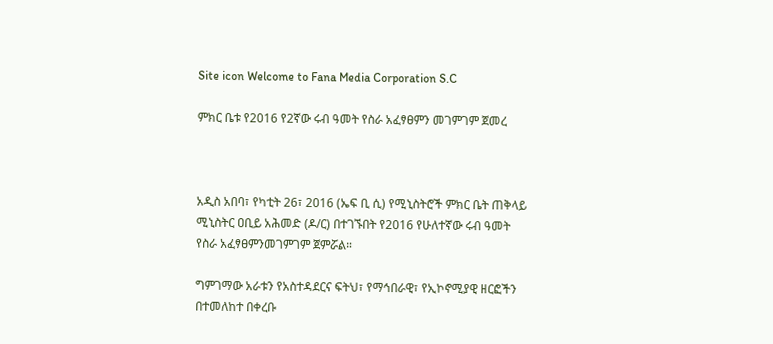Site icon Welcome to Fana Media Corporation S.C

ምክር ቤቱ የ2016 የ2ኛው ሩብ ዓመት የስራ አፈፃፀምን መገምገም ጀመረ



አዲስ አበባ፣ የካቲት 26፣ 2016 (ኤፍ ቢ ሲ) የሚኒስትሮች ምክር ቤት ጠቅላይ ሚኒስትር ዐቢይ አሕመድ (ዶ/ር) በተገኙበት የ2016 የሁለተኛው ሩብ ዓመት የስራ አፈፃፀምንመገምገም ጀምሯል።

ግምገማው አራቱን የአስተዳደርና ፍትህ፣ የማኅበራዊ፣ የኢኮኖሚያዊ ዘርፎችን በተመለከተ በቀረቡ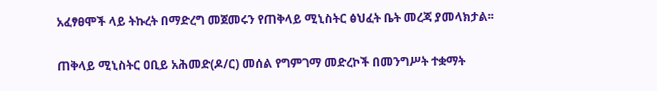አፈፃፀሞች ላይ ትኩረት በማድረግ መጀመሩን የጠቅላይ ሚኒስትር ፅህፈት ቤት መረጃ ያመላክታል፡፡

ጠቅላይ ሚኒስትር ዐቢይ አሕመድ(ዶ/ር) መሰል የግምገማ መድረኮች በመንግሥት ተቋማት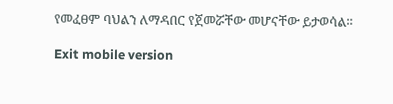የመፈፀም ባህልን ለማዳበር የጀመሯቸው መሆናቸው ይታወሳል።

Exit mobile version